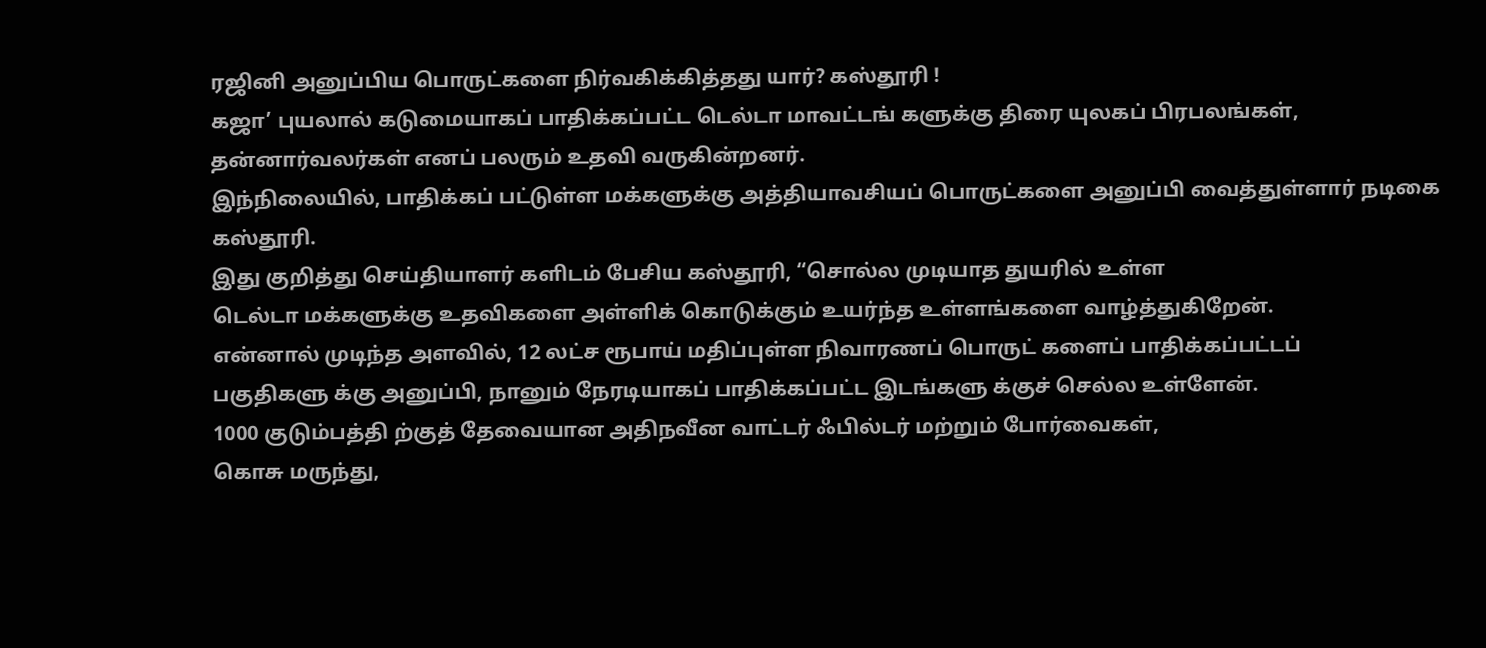ரஜினி அனுப்பிய பொருட்களை நிர்வகிக்கித்தது யார்? கஸ்தூரி !
கஜா’ புயலால் கடுமையாகப் பாதிக்கப்பட்ட டெல்டா மாவட்டங் களுக்கு திரை யுலகப் பிரபலங்கள், தன்னார்வலர்கள் எனப் பலரும் உதவி வருகின்றனர்.
இந்நிலையில், பாதிக்கப் பட்டுள்ள மக்களுக்கு அத்தியாவசியப் பொருட்களை அனுப்பி வைத்துள்ளார் நடிகை கஸ்தூரி.
இது குறித்து செய்தியாளர் களிடம் பேசிய கஸ்தூரி, “சொல்ல முடியாத துயரில் உள்ள
டெல்டா மக்களுக்கு உதவிகளை அள்ளிக் கொடுக்கும் உயர்ந்த உள்ளங்களை வாழ்த்துகிறேன்.
என்னால் முடிந்த அளவில், 12 லட்ச ரூபாய் மதிப்புள்ள நிவாரணப் பொருட் களைப் பாதிக்கப்பட்டப்
பகுதிகளு க்கு அனுப்பி, நானும் நேரடியாகப் பாதிக்கப்பட்ட இடங்களு க்குச் செல்ல உள்ளேன்.
1000 குடும்பத்தி ற்குத் தேவையான அதிநவீன வாட்டர் ஃபில்டர் மற்றும் போர்வைகள்,
கொசு மருந்து,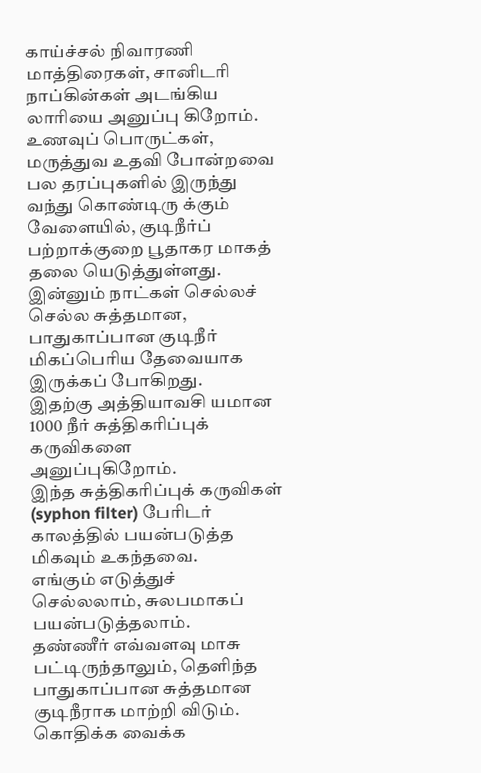காய்ச்சல் நிவாரணி மாத்திரைகள், சானிடரி நாப்கின்கள் அடங்கிய லாரியை அனுப்பு கிறோம்.
உணவுப் பொருட்கள், மருத்துவ உதவி போன்றவை பல தரப்புகளில் இருந்து வந்து கொண்டிரு க்கும்
வேளையில், குடிநீர்ப் பற்றாக்குறை பூதாகர மாகத் தலை யெடுத்துள்ளது.
இன்னும் நாட்கள் செல்லச் செல்ல சுத்தமான, பாதுகாப்பான குடிநீர் மிகப்பெரிய தேவையாக இருக்கப் போகிறது.
இதற்கு அத்தியாவசி யமான 1000 நீர் சுத்திகரிப்புக் கருவிகளை அனுப்புகிறோம்.
இந்த சுத்திகரிப்புக் கருவிகள் (syphon filter) பேரிடர் காலத்தில் பயன்படுத்த மிகவும் உகந்தவை.
எங்கும் எடுத்துச் செல்லலாம், சுலபமாகப் பயன்படுத்தலாம்.
தண்ணீர் எவ்வளவு மாசு பட்டிருந்தாலும், தெளிந்த பாதுகாப்பான சுத்தமான குடிநீராக மாற்றி விடும். கொதிக்க வைக்க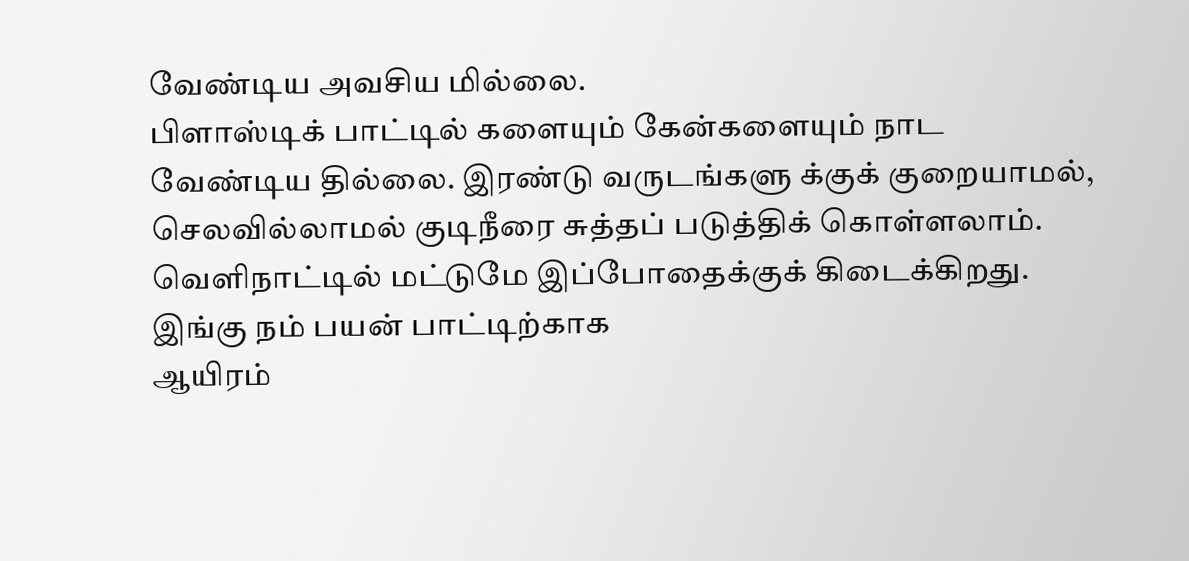வேண்டிய அவசிய மில்லை.
பிளாஸ்டிக் பாட்டில் களையும் கேன்களையும் நாட வேண்டிய தில்லை. இரண்டு வருடங்களு க்குக் குறையாமல், செலவில்லாமல் குடிநீரை சுத்தப் படுத்திக் கொள்ளலாம்.
வெளிநாட்டில் மட்டுமே இப்போதைக்குக் கிடைக்கிறது. இங்கு நம் பயன் பாட்டிற்காக
ஆயிரம்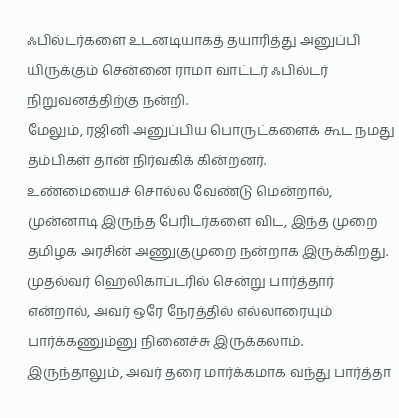ஃபில்டர்களை உடனடியாகத் தயாரித்து அனுப்பி யிருக்கும் சென்னை ராமா வாட்டர் ஃபில்டர் நிறுவனத்திற்கு நன்றி.
மேலும், ரஜினி அனுப்பிய பொருட்களைக் கூட நமது தம்பிகள் தான் நிர்வகிக் கின்றனர்.
உண்மையைச் சொல்ல வேண்டு மென்றால், முன்னாடி இருந்த பேரிடர்களை விட, இந்த முறை தமிழக அரசின் அணுகுமுறை நன்றாக இருக்கிறது.
முதல்வர் ஹெலிகாப்டரில் சென்று பார்த்தார் என்றால், அவர் ஒரே நேரத்தில் எல்லாரையும் பார்க்கணும்னு நினைச்சு இருக்கலாம்.
இருந்தாலும், அவர் தரை மார்க்கமாக வந்து பார்த்தா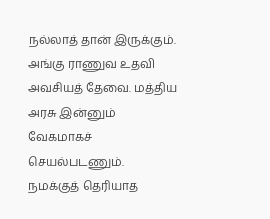நல்லாத் தான் இருக்கும்.
அங்கு ராணுவ உதவி அவசியத் தேவை. மத்திய அரசு இன்னும் வேகமாகச் செயல்படணும்.
நமக்குத் தெரியாத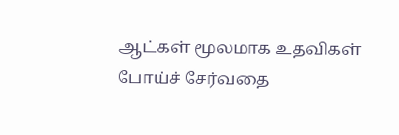ஆட்கள் மூலமாக உதவிகள் போய்ச் சேர்வதை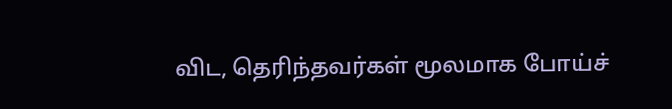விட, தெரிந்தவர்கள் மூலமாக போய்ச்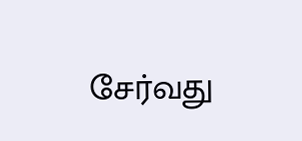சேர்வது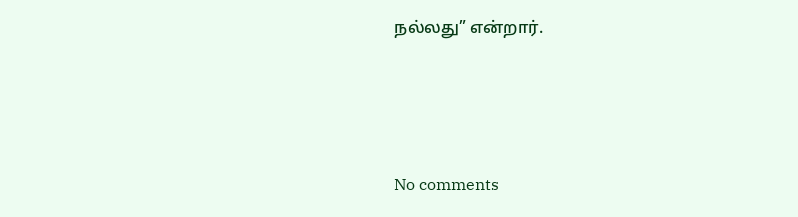நல்லது” என்றார்.




No comments